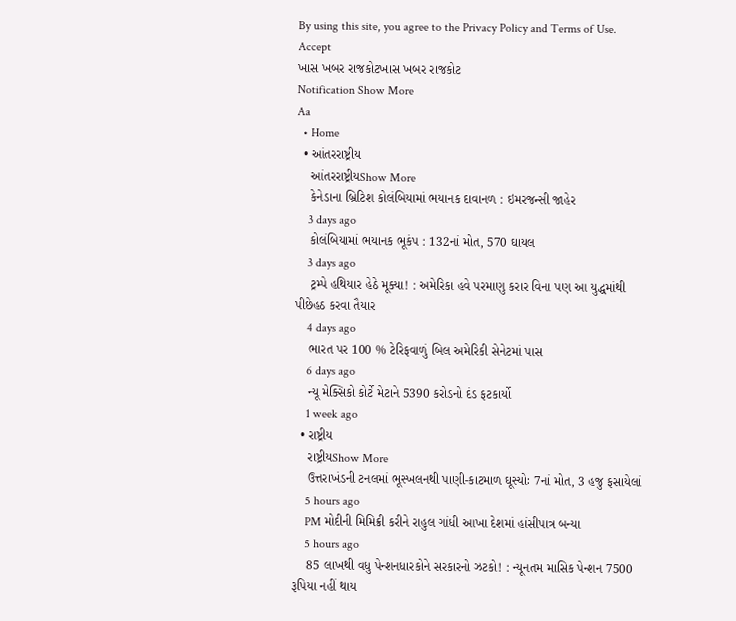By using this site, you agree to the Privacy Policy and Terms of Use.
Accept
ખાસ ખબર રાજકોટખાસ ખબર રાજકોટ
Notification Show More
Aa
  • Home
  • આંતરરાષ્ટ્રીય
    આંતરરાષ્ટ્રીયShow More
    કેનેડાના બ્રિટિશ કોલંબિયામાં ભયાનક દાવાનળ : ઇમરજન્સી જાહેર
    3 days ago
    કોલંબિયામાં ભયાનક ભૂકંપ : 132નાં મોત, 570 ઘાયલ
    3 days ago
    ટ્રમ્પે હથિયાર હેઠે મૂક્યા! : અમેરિકા હવે પરમાણુ કરાર વિના પણ આ યુદ્ધમાંથી પીછેહઠ કરવા તૈયાર
    4 days ago
    ભારત પર 100 % ટેરિફવાળું બિલ અમેરિકી સેનેટમાં પાસ
    6 days ago
    ન્યૂ મેક્સિકો કોર્ટે મેટાને 5390 કરોડનો દંડ ફટકાર્યો
    1 week ago
  • રાષ્ટ્રીય
    રાષ્ટ્રીયShow More
    ઉત્તરાખંડની ટનલમાં ભૂસ્ખલનથી પાણી-કાટમાળ ઘૂસ્યોઃ 7નાં મોત, 3 હજુ ફસાયેલાં
    5 hours ago
    PM મોદીની મિમિક્રી કરીને રાહુલ ગાંધી આખા દેશમાં હાંસીપાત્ર બન્યા
    5 hours ago
    85 લાખથી વધુ પેન્શનધારકોને સરકારનો ઝટકો! : ન્યૂનતમ માસિક પેન્શન 7500 રૂપિયા નહીં થાય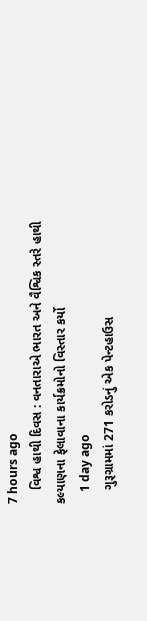7 hours ago
    વિશ્વ હાથી દિવસ : વનતારાએ ભારત અને વૈશ્વિક સ્તરે હાથી કલ્યાણના ફેલાવાના કાર્યક્રમોનો વિસ્તાર કર્યો
    1 day ago
    ગુરૂગ્રામમાં 271 કરોડનું એક પેન્ટહાઉસ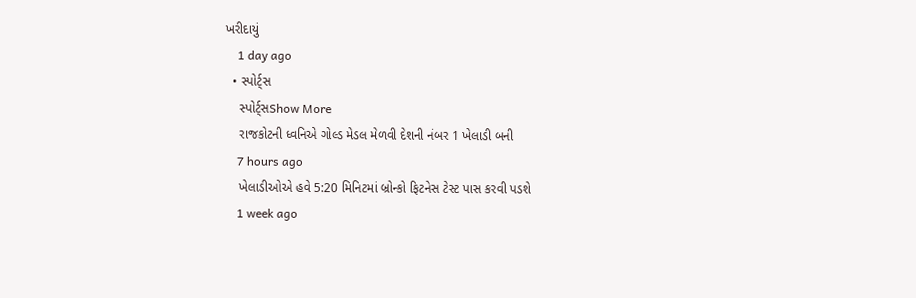ખરીદાયું
    1 day ago
  • સ્પોર્ટ્સ
    સ્પોર્ટ્સShow More
    રાજકોટની ધ્વનિએ ગોલ્ડ મેડલ મેળવી દેશની નંબર 1 ખેલાડી બની
    7 hours ago
    ખેલાડીઓએ હવે 5:20 મિનિટમાં બ્રોન્કો ફિટનેસ ટેસ્ટ પાસ કરવી પડશે
    1 week ago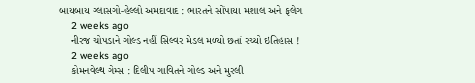બાયબાય ગ્લાસગો-હેલ્લો અમદાવાદ : ભારતને સોંપાયા મશાલ અને ફલેગ
    2 weeks ago
    નીરજ ચોપડાને ગોલ્ડ નહીં સિલ્વર મેડલ મળ્યો છતાં રચ્યો ઇતિહાસ !
    2 weeks ago
    કોમનવેલ્થ ગેમ્સ : દિલીપ ગાવિતને ગોલ્ડ અને મુરલી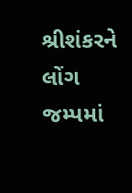શ્રીશંકરને લોંગ જમ્પમાં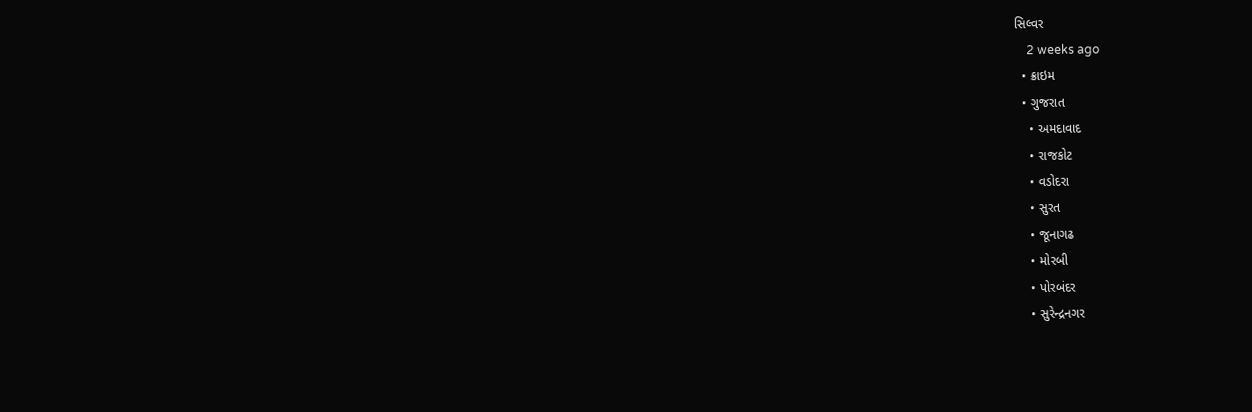સિલ્વર
    2 weeks ago
  • ક્રાઇમ
  • ગુજરાત
    • અમદાવાદ
    • રાજકોટ
    • વડોદરા
    • સુરત
    • જૂનાગઢ
    • મોરબી
    • પોરબંદર
    • સુરેન્દ્રનગર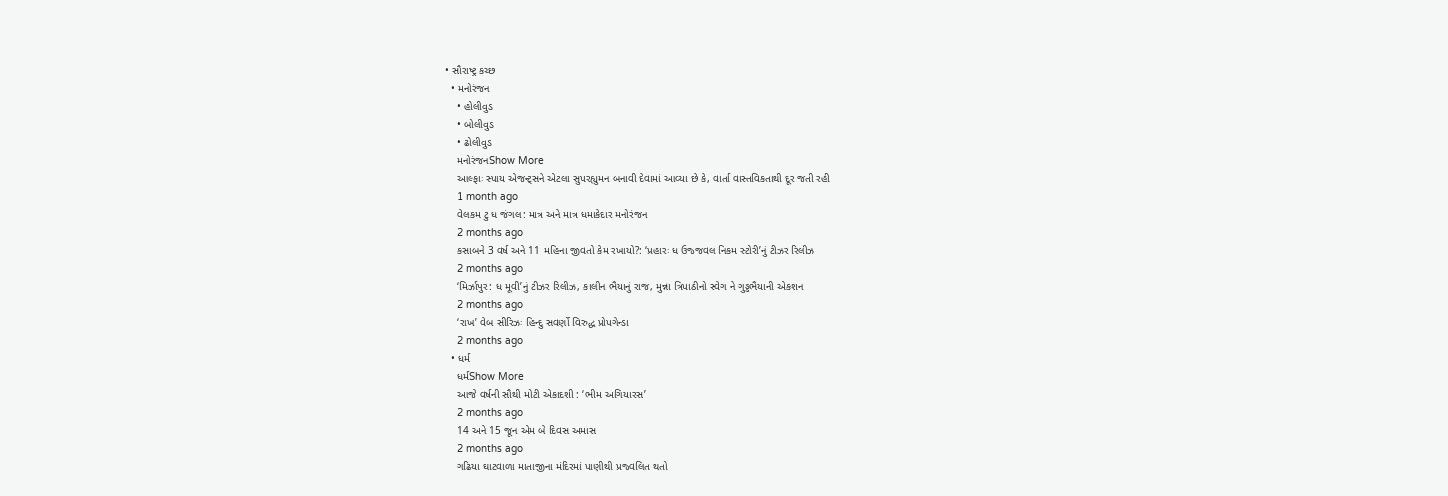• સૌરાષ્ટ્ર કચ્છ
  • મનોરંજન
    • હોલીવુડ
    • બોલીવુડ
    • ઢોલીવુડ
    મનોરંજનShow More
    આલ્ફાઃ સ્પાય એજન્ટ્સને એટલા સુપરહ્યુમન બનાવી દેવામાં આવ્યા છે કે, વાર્તા વાસ્તવિકતાથી દૂર જતી રહી
    1 month ago
    વેલકમ ટુ ધ જંગલ: માત્ર અને માત્ર ધમાકેદાર મનોરંજન
    2 months ago
    કસાબને 3 વર્ષ અને 11 મહિના જીવતો કેમ રખાયો?: ‘પ્રહારઃ ધ ઉજ્જવલ નિકમ સ્ટોરી’નું ટીઝર રિલીઝ
    2 months ago
    ‘મિર્ઝાપુર: ધ મૂવી’નું ટીઝર રિલીઝ, કાલીન ભૈયાનું રાજ, મુન્ના ત્રિપાઠીનો સ્વેગ ને ગુડ્ડભૈયાની એકશન
    2 months ago
    ‘રાખ’ વેબ સીરિઝઃ હિન્દુ સવર્ણો વિરુદ્ધ પ્રોપગેન્ડા
    2 months ago
  • ધર્મ
    ધર્મShow More
    આજે વર્ષની સૌથી મોટી એકાદશી : ‘ભીમ અગિયારસ’
    2 months ago
    14 અને 15 જૂન એમ બે દિવસ અમાસ
    2 months ago
    ગઢિયા ઘાટવાળા માતાજીના મંદિરમાં પાણીથી પ્રજ્વલિત થતો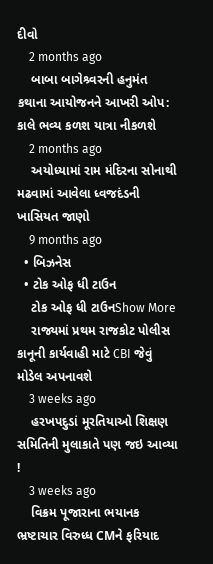દીવો
    2 months ago
    બાબા બાગેશ્ર્વરની હનુમંત કથાના આયોજનને આખરી ઓપ: કાલે ભવ્ય કળશ યાત્રા નીકળશે
    2 months ago
    અયોધ્યામાં રામ મંદિરના સોનાથી મઢવામાં આવેલા ધ્વજદંડની ખાસિયત જાણો
    9 months ago
  • બિઝનેસ
  • ટોક ઓફ ધી ટાઉન
    ટોક ઓફ ધી ટાઉનShow More
    રાજ્યમાં પ્રથમ રાજકોટ પોલીસ કાનૂની કાર્યવાહી માટે CBI જેવું મોડેલ અપનાવશે
    3 weeks ago
    હરખપદુડાં મૂરતિયાઓ શિક્ષણ સમિતિની મુલાકાતે પણ જઇ આવ્યા !
    3 weeks ago
    વિક્રમ પૂજારાના ભયાનક ભ્રષ્ટાચાર વિરુધ્ધ CMને ફરિયાદ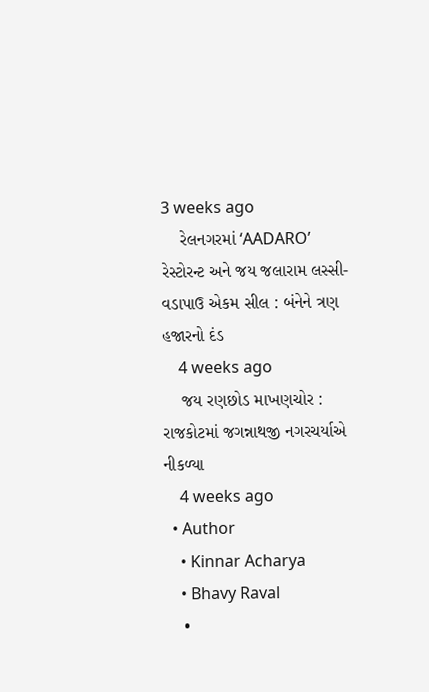3 weeks ago
    રેલનગરમાં ‘AADARO’ રેસ્ટોરન્ટ અને જય જલારામ લસ્સી-વડાપાઉ એકમ સીલ : બંનેને ત્રણ હજારનો દંડ
    4 weeks ago
    જય રણછોડ માખણચોર : રાજકોટમાં જગન્નાથજી નગરચર્યાએ નીકળ્યા
    4 weeks ago
  • Author
    • Kinnar Acharya
    • Bhavy Raval
    •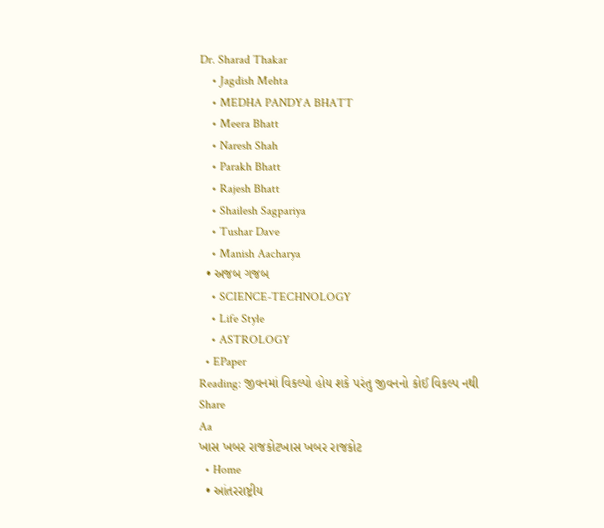Dr. Sharad Thakar
    • Jagdish Mehta
    • MEDHA PANDYA BHATT
    • Meera Bhatt
    • Naresh Shah
    • Parakh Bhatt
    • Rajesh Bhatt
    • Shailesh Sagpariya
    • Tushar Dave
    • Manish Aacharya
  • અજબ ગજબ
    • SCIENCE-TECHNOLOGY
    • Life Style
    • ASTROLOGY
  • EPaper
Reading: જીવનમાં વિકલ્પો હોય શકે પરંતુ જીવનનો કોઈ વિકલ્પ નથી
Share
Aa
ખાસ ખબર રાજકોટખાસ ખબર રાજકોટ
  • Home
  • આંતરરાષ્ટ્રીય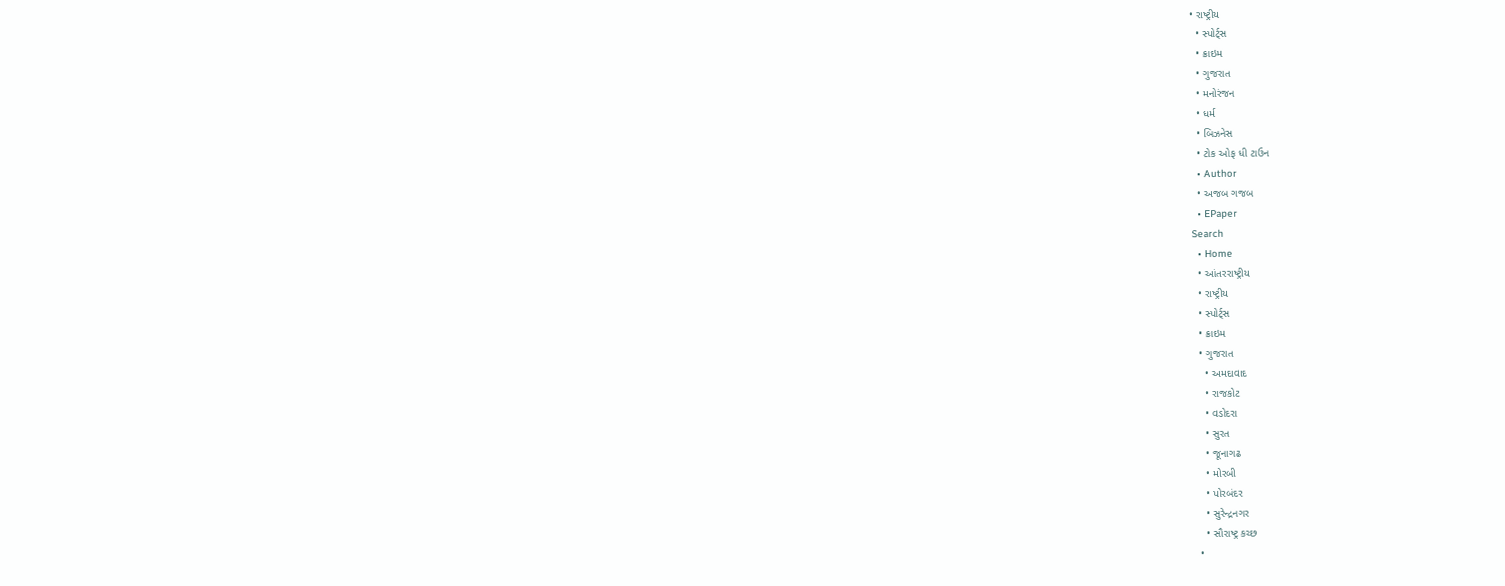• રાષ્ટ્રીય
  • સ્પોર્ટ્સ
  • ક્રાઇમ
  • ગુજરાત
  • મનોરંજન
  • ધર્મ
  • બિઝનેસ
  • ટોક ઓફ ધી ટાઉન
  • Author
  • અજબ ગજબ
  • EPaper
Search
  • Home
  • આંતરરાષ્ટ્રીય
  • રાષ્ટ્રીય
  • સ્પોર્ટ્સ
  • ક્રાઇમ
  • ગુજરાત
    • અમદાવાદ
    • રાજકોટ
    • વડોદરા
    • સુરત
    • જૂનાગઢ
    • મોરબી
    • પોરબંદર
    • સુરેન્દ્રનગર
    • સૌરાષ્ટ્ર કચ્છ
  •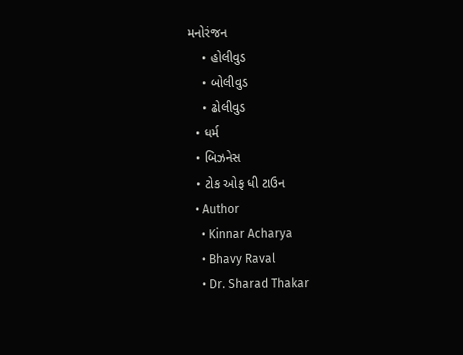મનોરંજન
    • હોલીવુડ
    • બોલીવુડ
    • ઢોલીવુડ
  • ધર્મ
  • બિઝનેસ
  • ટોક ઓફ ધી ટાઉન
  • Author
    • Kinnar Acharya
    • Bhavy Raval
    • Dr. Sharad Thakar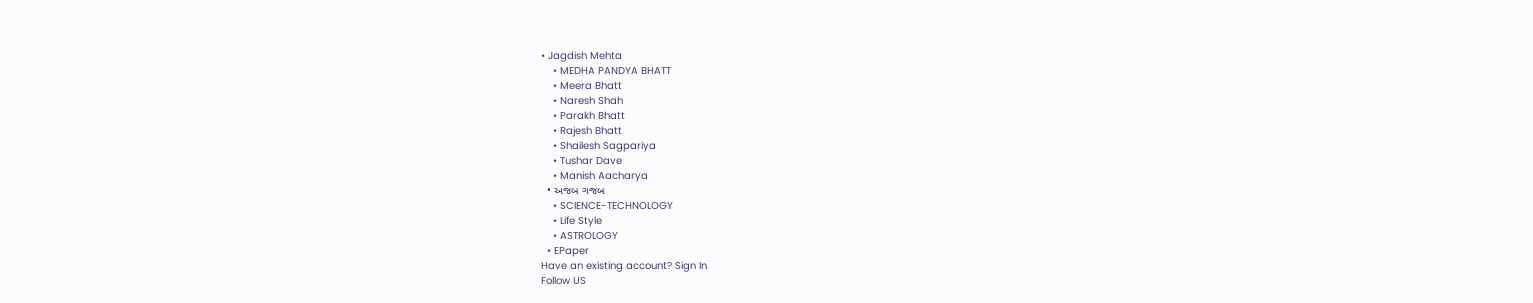• Jagdish Mehta
    • MEDHA PANDYA BHATT
    • Meera Bhatt
    • Naresh Shah
    • Parakh Bhatt
    • Rajesh Bhatt
    • Shailesh Sagpariya
    • Tushar Dave
    • Manish Aacharya
  • અજબ ગજબ
    • SCIENCE-TECHNOLOGY
    • Life Style
    • ASTROLOGY
  • EPaper
Have an existing account? Sign In
Follow US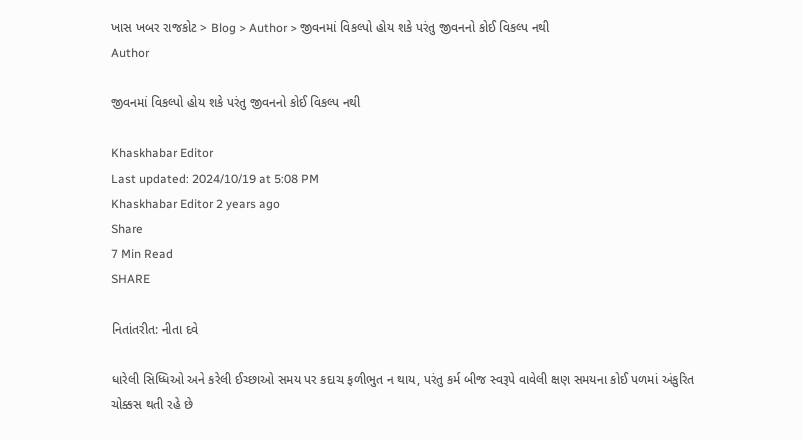ખાસ ખબર રાજકોટ > Blog > Author > જીવનમાં વિકલ્પો હોય શકે પરંતુ જીવનનો કોઈ વિકલ્પ નથી
Author

જીવનમાં વિકલ્પો હોય શકે પરંતુ જીવનનો કોઈ વિકલ્પ નથી

Khaskhabar Editor
Last updated: 2024/10/19 at 5:08 PM
Khaskhabar Editor 2 years ago
Share
7 Min Read
SHARE

નિતાંતરીત: નીતા દવે

ધારેલી સિધ્ધિઓ અને કરેલી ઈચ્છાઓ સમય પર કદાચ ફળીભુત ન થાય, પરંતુ કર્મ બીજ સ્વરૂપે વાવેલી ક્ષણ સમયના કોઈ પળમાં અંકુરિત ચોક્કસ થતી રહે છે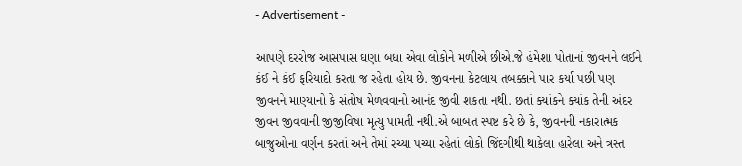- Advertisement -

આપણે દરરોજ આસપાસ ઘણા બધા એવા લોકોને મળીએ છીએ.જે હંમેશા પોતાનાં જીવનને લઈને કંઈ ને કંઈ ફરિયાદો કરતા જ રહેતા હોય છે. જીવનના કેટલાય તબક્કાને પાર કર્યા પછી પણ જીવનને માણ્યાનો કે સંતોષ મેળવવાનો આનંદ જીવી શકતા નથી. છતાં ક્યાંકને ક્યાંક તેની અંદર જીવન જીવવાની જીજીવિષા મૃત્યુ પામતી નથી.એ બાબત સ્પષ્ટ કરે છે કે, જીવનની નકારાત્મક બાજુઓના વર્ણન કરતાં અને તેમાં રચ્યા પચ્યા રહેતાં લોકો જિંદગીથી થાકેલા હારેલા અને ત્રસ્ત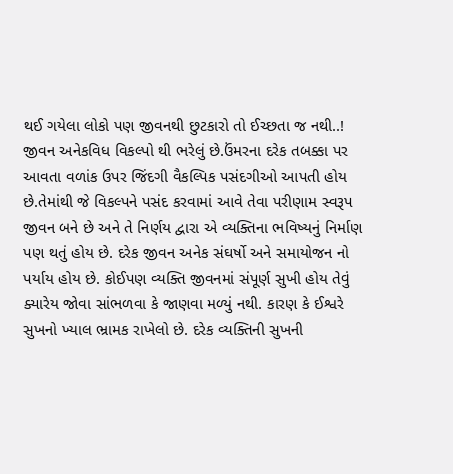થઈ ગયેલા લોકો પણ જીવનથી છુટકારો તો ઈચ્છતા જ નથી..! જીવન અનેકવિધ વિકલ્પો થી ભરેલું છે.ઉંમરના દરેક તબક્કા પર આવતા વળાંક ઉપર જિંદગી વૈકલ્પિક પસંદગીઓ આપતી હોય છે.તેમાંથી જે વિકલ્પને પસંદ કરવામાં આવે તેવા પરીણામ સ્વરૂપ જીવન બને છે અને તે નિર્ણય દ્વારા એ વ્યક્તિના ભવિષ્યનું નિર્માણ પણ થતું હોય છે. દરેક જીવન અનેક સંઘર્ષો અને સમાયોજન નો પર્યાય હોય છે. કોઈપણ વ્યક્તિ જીવનમાં સંપૂર્ણ સુખી હોય તેવું ક્યારેય જોવા સાંભળવા કે જાણવા મળ્યું નથી. કારણ કે ઈશ્વરે સુખનો ખ્યાલ ભ્રામક રાખેલો છે. દરેક વ્યક્તિની સુખની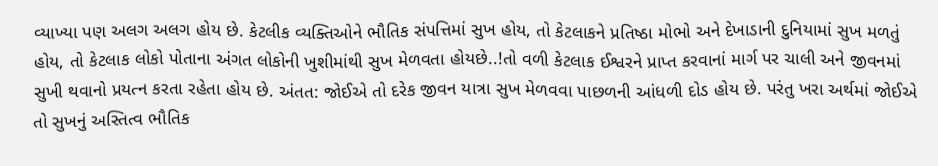વ્યાખ્યા પણ અલગ અલગ હોય છે. કેટલીક વ્યક્તિઓને ભૌતિક સંપત્તિમાં સુખ હોય, તો કેટલાકને પ્રતિષ્ઠા મોભો અને દેખાડાની દુનિયામાં સુખ મળતું હોય, તો કેટલાક લોકો પોતાના અંગત લોકોની ખુશીમાંથી સુખ મેળવતા હોયછે..!તો વળી કેટલાક ઈશ્વરને પ્રાપ્ત કરવાનાં માર્ગ પર ચાલી અને જીવનમાં સુખી થવાનો પ્રયત્ન કરતા રહેતા હોય છે. અંતત: જોઈએ તો દરેક જીવન યાત્રા સુખ મેળવવા પાછળની આંધળી દોડ હોય છે. પરંતુ ખરા અર્થમાં જોઈએ તો સુખનું અસ્તિત્વ ભૌતિક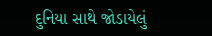દુનિયા સાથે જોડાયેલું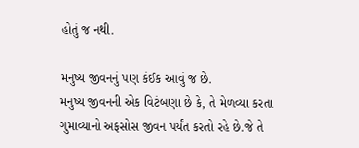હોતું જ નથી.

મનુષ્ય જીવનનું પણ કંઈક આવું જ છે.
મનુષ્ય જીવનની એક વિટંબણા છે કે, તે મેળવ્યા કરતા ગુમાવ્યાનો અફસોસ જીવન પર્યંત કરતો રહે છે.જે તે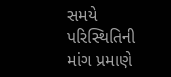સમયે પરિસ્થિતિની માંગ પ્રમાણે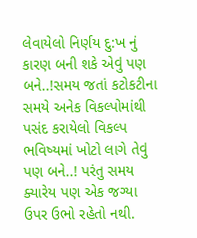લેવાયેલો નિર્ણય દુ:ખ નું કારણ બની શકે એવું પણ બને..!સમય જતાં કટોકટીના સમયે અનેક વિકલ્પોમાંથી પસંદ કરાયેલો વિકલ્પ ભવિષ્યમાં ખોટો લાગે તેવું પણ બને..! પરંતુ સમય ક્યારેય પણ એક જગ્યા ઉપર ઉભો રહેતો નથી.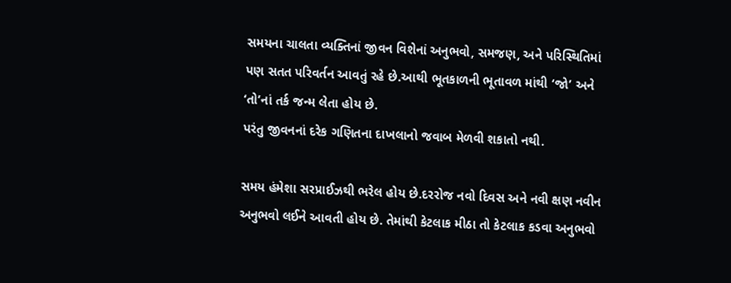સમયના ચાલતા વ્યક્તિનાં જીવન વિશેનાં અનુભવો, સમજણ, અને પરિસ્થિતિમાં પણ સતત પરિવર્તન આવતું રહે છે.આથી ભૂતકાળની ભૂતાવળ માંથી ‘જો’ અને ‘તો’નાં તર્ક જન્મ લેતા હોય છે.
પરંતુ જીવનનાં દરેક ગણિતના દાખલાનો જવાબ મેળવી શકાતો નથી.

સમય હંમેશા સરપ્રાઈઝથી ભરેલ હોય છે.દરરોજ નવો દિવસ અને નવી ક્ષણ નવીન અનુભવો લઈને આવતી હોય છે. તેમાંથી કેટલાક મીઠા તો કેટલાક કડવા અનુભવો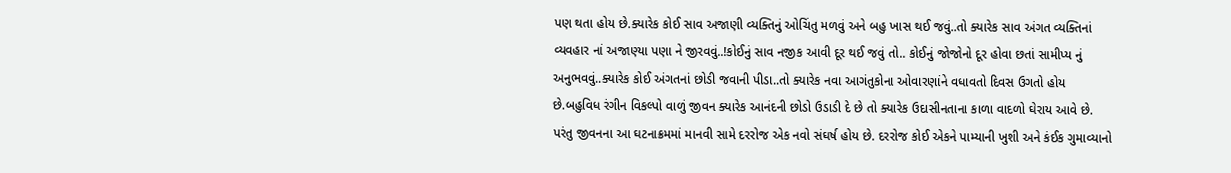પણ થતા હોય છે.ક્યારેક કોઈ સાવ અજાણી વ્યક્તિનું ઓચિંતુ મળવું અને બહુ ખાસ થઈ જવું..તો ક્યારેક સાવ અંગત વ્યક્તિનાં વ્યવહાર નાં અજાણ્યા પણા ને જીરવવું..!કોઈનું સાવ નજીક આવી દૂર થઈ જવું તો.. કોઈનું જોજોનો દૂર હોવા છતાં સામીપ્ય નું અનુભવવું..ક્યારેક કોઈ અંગતનાં છોડી જવાની પીડા..તો ક્યારેક નવા આગંતુકોના ઓવારણાંને વધાવતો દિવસ ઉગતો હોય છે.બહુવિધ રંગીન વિકલ્પો વાળું જીવન ક્યારેક આનંદની છોડો ઉડાડી દે છે તો ક્યારેક ઉદાસીનતાના કાળા વાદળો ઘેરાય આવે છે. પરંતુ જીવનના આ ઘટનાક્રમમાં માનવી સામે દરરોજ એક નવો સંઘર્ષ હોય છે. દરરોજ કોઈ એકને પામ્યાની ખુશી અને કંઈક ગુમાવ્યાનો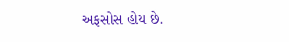અફસોસ હોય છે.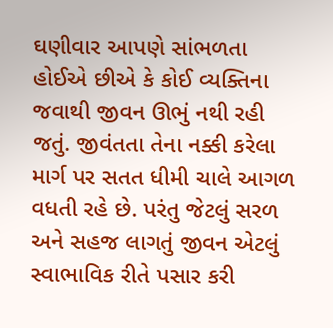ઘણીવાર આપણે સાંભળતા હોઈએ છીએ કે કોઈ વ્યક્તિના જવાથી જીવન ઊભું નથી રહી જતું. જીવંતતા તેના નક્કી કરેલા માર્ગ પર સતત ધીમી ચાલે આગળ વધતી રહે છે. પરંતુ જેટલું સરળ અને સહજ લાગતું જીવન એટલું સ્વાભાવિક રીતે પસાર કરી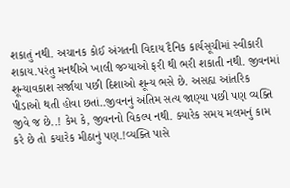શકાતું નથી. અચાનક કોઈ અંગતની વિદાય દૈનિક કાર્યસૂચીમાં સ્વીકારી શકાય.પરંતુ મનથીએ ખાલી જગ્યાઓ ફરી થી ભરી શકાતી નથી. જીવનમાં શૂન્યાવકાશ સર્જાયા પછી દિશાઓ શૂન્ય ભસે છે. અસહ્ય આંતરિક પીડાઓ થતી હોવા છતાં..જીવનનું અંતિમ સત્ય જાણ્યા પછી પણ વ્યક્તિ જીવે જ છે..! કેમ કે, જીવનનો વિકલ્પ નથી. ક્યારેક સમય મલમનું કામ કરે છે તો કયારેક મીઠાનું પણ.!વ્યક્તિ પાસે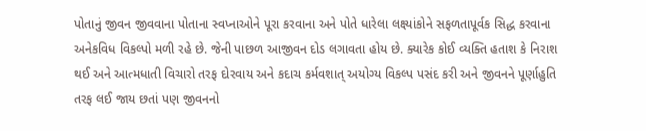પોતાનું જીવન જીવવાના પોતાના સ્વપ્નાઓને પૂરા કરવાના અને પોતે ધારેલા લક્ષ્યાંકોને સફળતાપૂર્વક સિદ્ધ કરવાના અનેકવિધ વિકલ્પો મળી રહે છે. જેની પાછળ આજીવન દોડ લગાવતા હોય છે. ક્યારેક કોઈ વ્યક્તિ હતાશ કે નિરાશ થઈ અને આત્મધાતી વિચારો તરફ દોરવાય અને કદાચ કર્મવશાત્ અયોગ્ય વિકલ્પ પસંદ કરી અને જીવનને પૂર્ણાહુતિ તરફ લઈ જાય છતાં પણ જીવનનો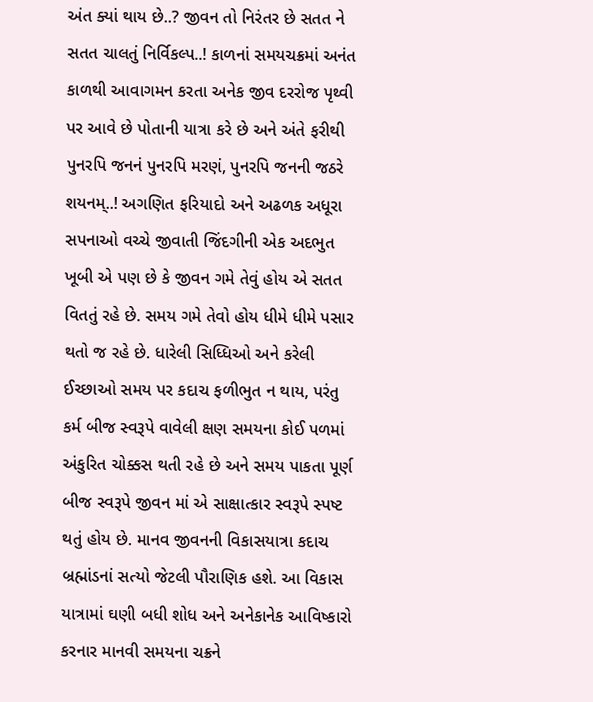અંત ક્યાં થાય છે..? જીવન તો નિરંતર છે સતત ને સતત ચાલતું નિર્વિકલ્પ..! કાળનાં સમયચક્રમાં અનંત કાળથી આવાગમન કરતા અનેક જીવ દરરોજ પૃથ્વી પર આવે છે પોતાની યાત્રા કરે છે અને અંતે ફરીથી પુનરપિ જનનં પુનરપિ મરણં, પુનરપિ જનની જઠરે શયનમ્..! અગણિત ફરિયાદો અને અઢળક અધૂરા સપનાઓ વચ્ચે જીવાતી જિંદગીની એક અદભુત ખૂબી એ પણ છે કે જીવન ગમે તેવું હોય એ સતત વિતતું રહે છે. સમય ગમે તેવો હોય ધીમે ધીમે પસાર થતો જ રહે છે. ધારેલી સિધ્ધિઓ અને કરેલી ઈચ્છાઓ સમય પર કદાચ ફળીભુત ન થાય, પરંતુ કર્મ બીજ સ્વરૂપે વાવેલી ક્ષણ સમયના કોઈ પળમાં અંકુરિત ચોક્કસ થતી રહે છે અને સમય પાકતા પૂર્ણ બીજ સ્વરૂપે જીવન માં એ સાક્ષાત્કાર સ્વરૂપે સ્પષ્ટ થતું હોય છે. માનવ જીવનની વિકાસયાત્રા કદાચ બ્રહ્માંડનાં સત્યો જેટલી પૌરાણિક હશે. આ વિકાસ યાત્રામાં ઘણી બધી શોધ અને અનેકાનેક આવિષ્કારો કરનાર માનવી સમયના ચક્રને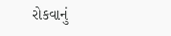રોકવાનું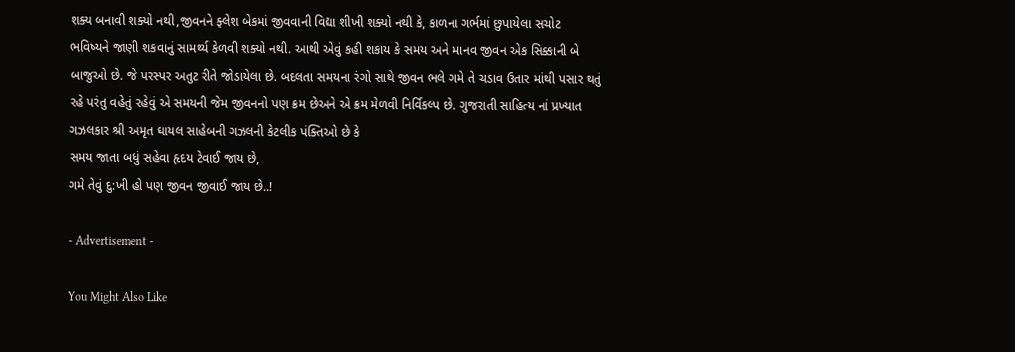શક્ય બનાવી શક્યો નથી,જીવનને ફ્લેશ બેકમાં જીવવાની વિદ્યા શીખી શક્યો નથી કે, કાળના ગર્ભમાં છુપાયેલા સચોટ ભવિષ્યને જાણી શકવાનું સામર્થ્ય કેળવી શક્યો નથી. આથી એવું કહી શકાય કે સમય અને માનવ જીવન એક સિક્કાની બે બાજુઓ છે. જે પરસ્પર અતુટ રીતે જોડાયેલા છે. બદલતા સમયના રંગો સાથે જીવન ભલે ગમે તે ચડાવ ઉતાર માંથી પસાર થતું રહે પરંતુ વહેતું રહેવું એ સમયની જેમ જીવનનો પણ ક્રમ છેઅને એ ક્રમ મેળવી નિર્વિકલ્પ છે. ગુજરાતી સાહિત્ય નાં પ્રખ્યાત ગઝલકાર શ્રી અમૃત ઘાયલ સાહેબની ગઝલની કેટલીક પંક્તિઓ છે કે
સમય જાતા બધું સહેવા હૃદય ટેવાઈ જાય છે,
ગમે તેવું દુ:ખી હો પણ જીવન જીવાઈ જાય છે..!

- Advertisement -

You Might Also Like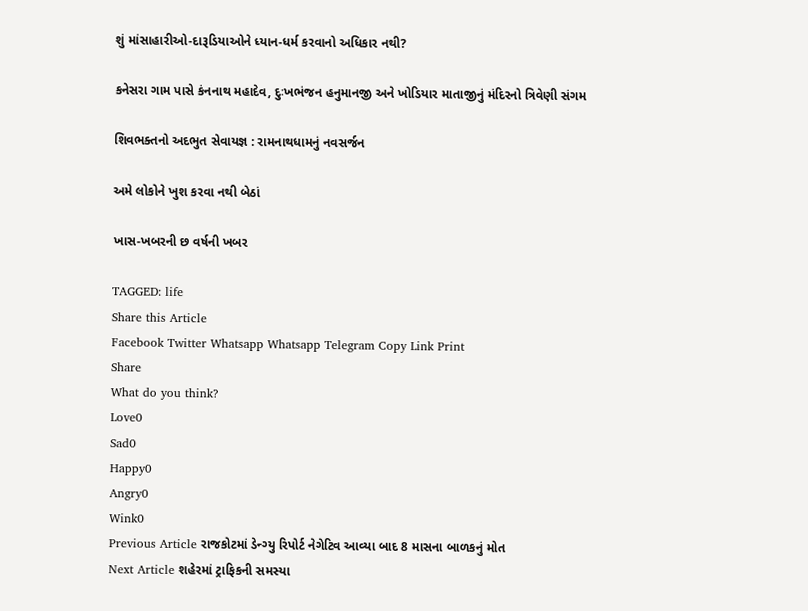શું માંસાહારીઓ-દારૂડિયાઓને ધ્યાન-ધર્મ કરવાનો અધિકાર નથી?

કનેસરા ગામ પાસે કંનનાથ મહાદેવ, દુઃખભંજન હનુમાનજી અને ખોડિયાર માતાજીનું મંદિરનો ત્રિવેણી સંગમ

શિવભક્તનો અદભુત સેવાયજ્ઞ : રામનાથધામનું નવસર્જન

અમે લોકોને ખુશ કરવા નથી બેઠાં

ખાસ-ખબરની છ વર્ષની ખબર

TAGGED: life
Share this Article
Facebook Twitter Whatsapp Whatsapp Telegram Copy Link Print
Share
What do you think?
Love0
Sad0
Happy0
Angry0
Wink0
Previous Article રાજકોટમાં ડેન્ગ્યુ રિપોર્ટ નેગેટિવ આવ્યા બાદ 8 માસના બાળકનું મોત
Next Article શહેરમાં ટ્રાફિકની સમસ્યા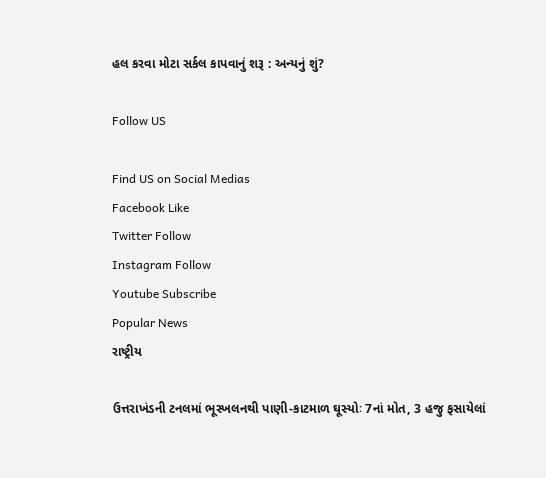હલ કરવા મોટા સર્કલ કાપવાનું શરૂ : અન્યનું શું?

Follow US

Find US on Social Medias
Facebook Like
Twitter Follow
Instagram Follow
Youtube Subscribe
Popular News
રાષ્ટ્રીય

ઉત્તરાખંડની ટનલમાં ભૂસ્ખલનથી પાણી-કાટમાળ ઘૂસ્યોઃ 7નાં મોત, 3 હજુ ફસાયેલાં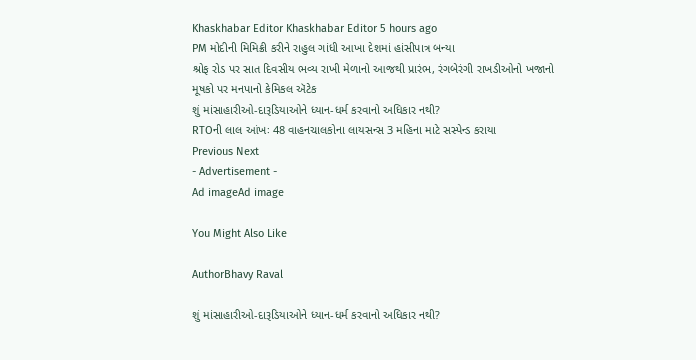Khaskhabar Editor Khaskhabar Editor 5 hours ago
PM મોદીની મિમિક્રી કરીને રાહુલ ગાંધી આખા દેશમાં હાંસીપાત્ર બન્યા
શ્રોફ રોડ પર સાત દિવસીય ભવ્ય રાખી મેળાનો આજથી પ્રારંભ, રંગબેરંગી રાખડીઓનો ખજાનો
મૂષકો પર મનપાનો કેમિકલ ઍટેક
શું માંસાહારીઓ-દારૂડિયાઓને ધ્યાન-ધર્મ કરવાનો અધિકાર નથી?
RTOની લાલ આંખઃ 48 વાહનચાલકોના લાયસન્સ 3 મહિના માટે સસ્પેન્ડ કરાયા
Previous Next
- Advertisement -
Ad imageAd image

You Might Also Like

AuthorBhavy Raval

શું માંસાહારીઓ-દારૂડિયાઓને ધ્યાન-ધર્મ કરવાનો અધિકાર નથી?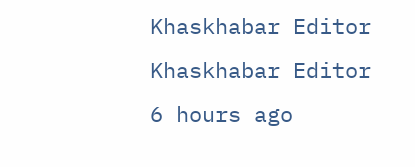Khaskhabar Editor Khaskhabar Editor 6 hours ago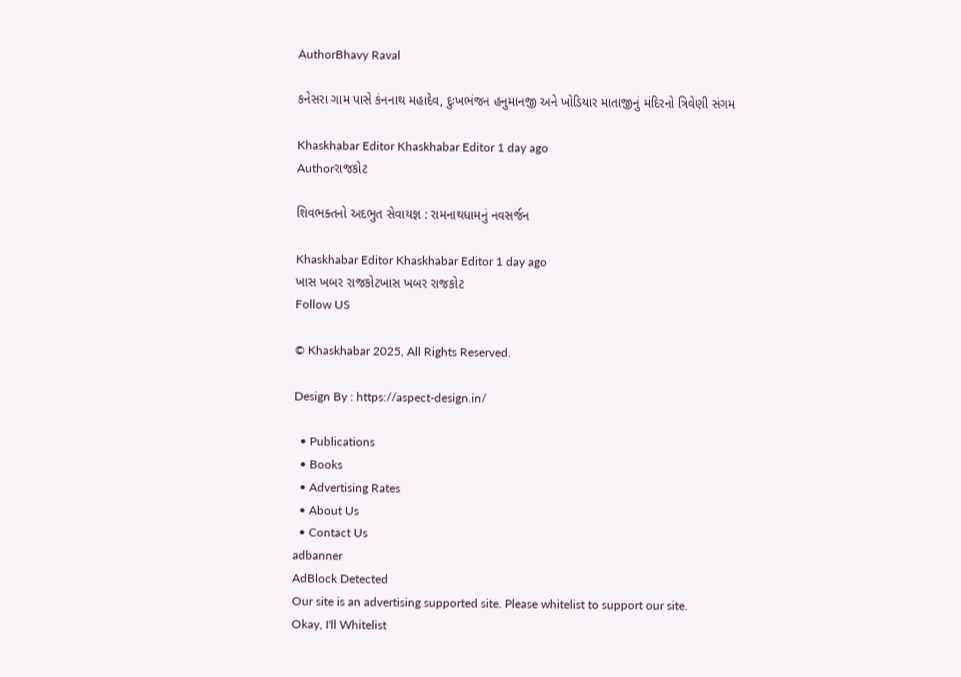AuthorBhavy Raval

કનેસરા ગામ પાસે કંનનાથ મહાદેવ, દુઃખભંજન હનુમાનજી અને ખોડિયાર માતાજીનું મંદિરનો ત્રિવેણી સંગમ

Khaskhabar Editor Khaskhabar Editor 1 day ago
Authorરાજકોટ

શિવભક્તનો અદભુત સેવાયજ્ઞ : રામનાથધામનું નવસર્જન

Khaskhabar Editor Khaskhabar Editor 1 day ago
ખાસ ખબર રાજકોટખાસ ખબર રાજકોટ
Follow US

© Khaskhabar 2025, All Rights Reserved.

Design By : https://aspect-design.in/

  • Publications
  • Books
  • Advertising Rates
  • About Us
  • Contact Us
adbanner
AdBlock Detected
Our site is an advertising supported site. Please whitelist to support our site.
Okay, I'll Whitelist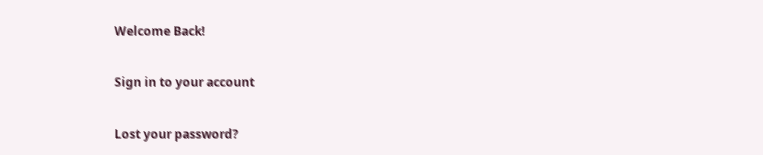Welcome Back!

Sign in to your account

Lost your password?